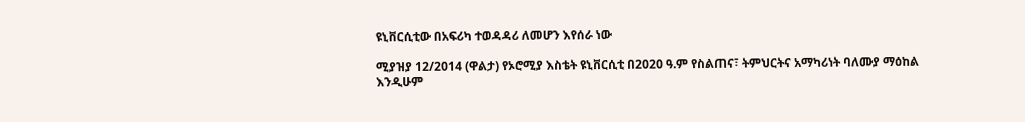ዩኒቨርሲቲው በአፍሪካ ተወዳዳሪ ለመሆን እየሰራ ነው

ሚያዝያ 12/2014 (ዋልታ) የኦሮሚያ እስቴት ዩኒቨርሲቲ በ2020 ዓ.ም የስልጠና፣ ትምህርትና አማካሪነት ባለሙያ ማዕከል እንዲሁም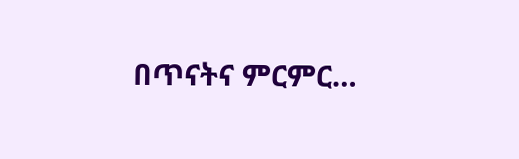በጥናትና ምርምር…